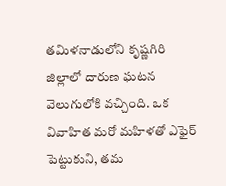తమిళనాడులోని కృష్ణగిరి జిల్లాలో దారుణ ఘటన వెలుగులోకి వచ్చింది. ఒక వివాహిత మరో మహిళతో ఎఫైర్ పెట్టుకుని, తమ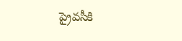ప్రైవసీకి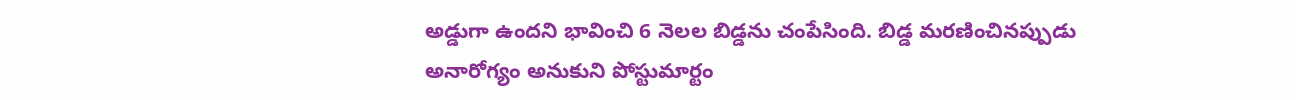అడ్డుగా ఉందని భావించి 6 నెలల బిడ్డను చంపేసింది. బిడ్డ మరణించినప్పుడు అనారోగ్యం అనుకుని పోస్టుమార్టం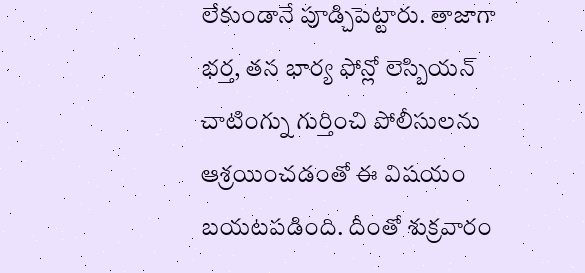లేకుండానే పూడ్చిపెట్టారు. తాజాగా భర్త, తన భార్య ఫోన్లో లెస్బియన్ చాటింగ్ను గుర్తించి పోలీసులను ఆశ్రయించడంతో ఈ విషయం బయటపడింది. దీంతో శుక్రవారం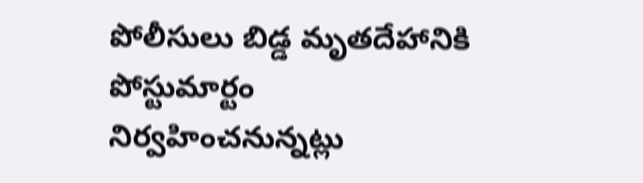పోలీసులు బిడ్డ మృతదేహానికి పోస్టుమార్టం నిర్వహించనున్నట్లు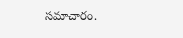సమాచారం.